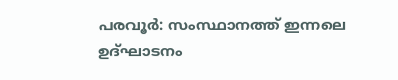പരവൂർ: സംസ്ഥാനത്ത് ഇന്നലെ ഉദ്ഘാടനം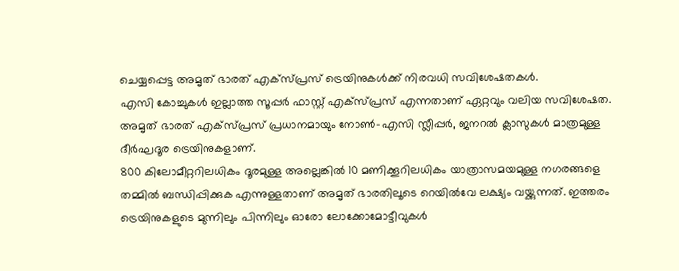ചെയ്യപ്പെട്ട അമൃത് ഭാരത് എക്സ്പ്രസ് ട്രെയിനുകൾക്ക് നിരവധി സവിശേഷതകൾ.
എസി കോച്ചുകൾ ഇല്ലാത്ത സൂപ്പർ ഫാസ്റ്റ് എക്സ്പ്രസ് എന്നതാണ് ഏറ്റവും വലിയ സവിശേഷത. അമൃത് ഭാരത് എക്സ്പ്രസ് പ്രധാനമായും നോൺ-എസി സ്ലീപ്പർ, ജനറൽ ക്ലാസുകൾ മാത്രമുള്ള ദീർഘദൂര ട്രെയിനുകളാണ്.
800 കിലോമീറ്ററിലധികം ദൂരമുള്ള അല്ലെങ്കിൽ 10 മണിക്കൂറിലധികം യാത്രാസമയമുള്ള നഗരങ്ങളെ തമ്മിൽ ബന്ധിപ്പിക്കുക എന്നുള്ളതാണ് അമൃത് ഭാരതിലൂടെ റെയിൽവേ ലക്ഷ്യം വയ്ക്കുന്നത്. ഇത്തരം ട്രെയിനുകളുടെ മുന്നിലും പിന്നിലും ഓരോ ലോക്കോമോട്ടീവുകൾ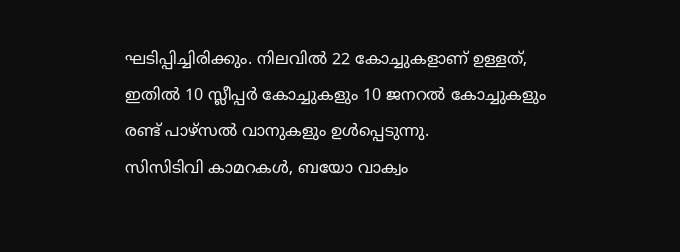ഘടിപ്പിച്ചിരിക്കും. നിലവിൽ 22 കോച്ചുകളാണ് ഉള്ളത്, ഇതിൽ 10 സ്ലീപ്പർ കോച്ചുകളും 10 ജനറൽ കോച്ചുകളും രണ്ട് പാഴ്സൽ വാനുകളും ഉൾപ്പെടുന്നു.
സിസിടിവി കാമറകൾ, ബയോ വാക്വം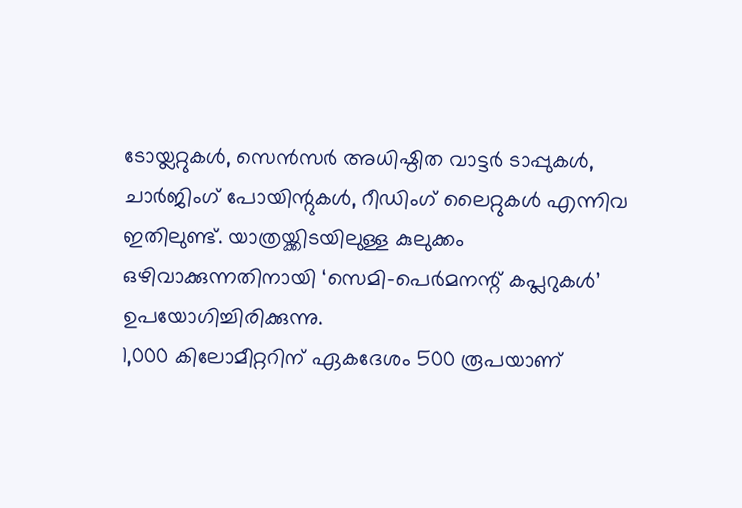ടോയ്ലറ്റുകൾ, സെൻസർ അധിഷ്ഠിത വാട്ടർ ടാപ്പുകൾ, ചാർജിംഗ് പോയിന്റുകൾ, റീഡിംഗ് ലൈറ്റുകൾ എന്നിവ ഇതിലുണ്ട്. യാത്രയ്ക്കിടയിലുള്ള കുലുക്കം ഒഴിവാക്കുന്നതിനായി ‘സെമി-പെർമനന്റ് കപ്ലറുകൾ’ ഉപയോഗിച്ചിരിക്കുന്നു.
1,000 കിലോമീറ്ററിന് ഏകദേശം 500 രൂപയാണ്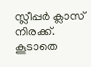സ്ലീപ്പർ ക്ലാസ് നിരക്ക്. കൂടാതെ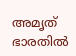അമൃത് ഭാരതിൽ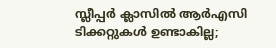സ്ലീപ്പർ ക്ലാസിൽ ആർഎസി ടിക്കറ്റുകൾ ഉണ്ടാകില്ല;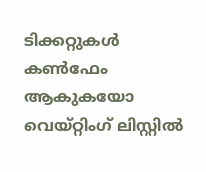ടിക്കറ്റുകൾ കൺഫേം ആകുകയോ വെയ്റ്റിംഗ് ലിസ്റ്റിൽ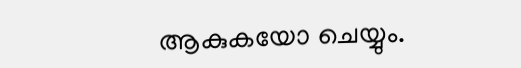ആകുകയോ ചെയ്യും.